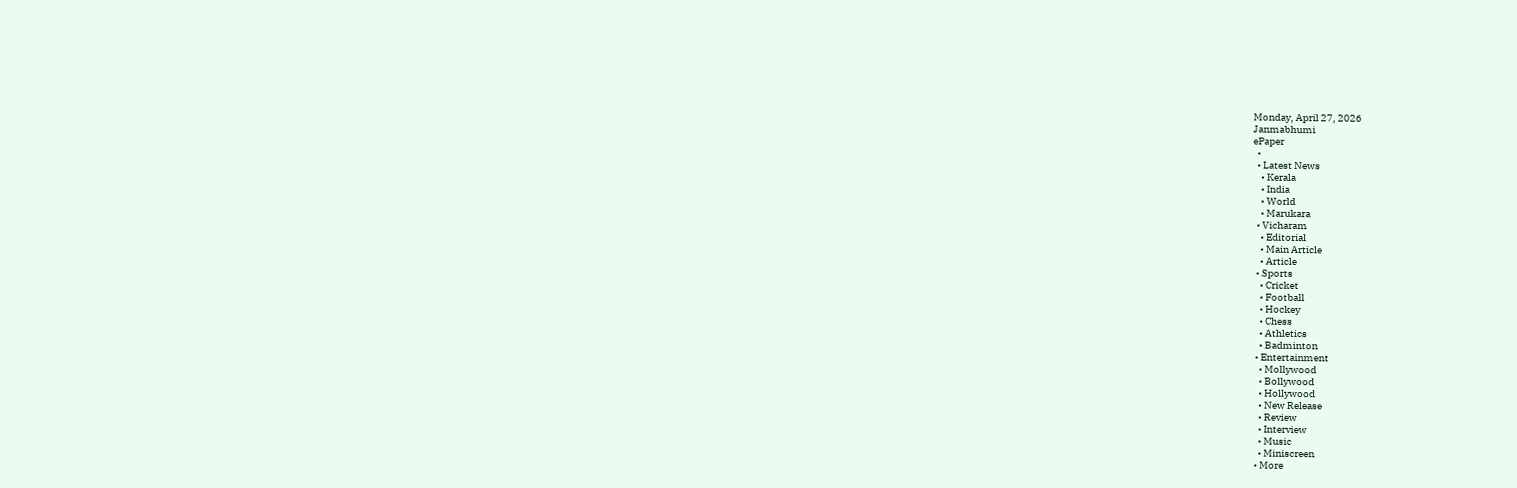Monday, April 27, 2026
Janmabhumi
ePaper
  •
  • Latest News
    • Kerala
    • India
    • World
    • Marukara
  • Vicharam
    • Editorial
    • Main Article
    • Article
  • Sports
    • Cricket
    • Football
    • Hockey
    • Chess
    • Athletics
    • Badminton
  • Entertainment
    • Mollywood
    • Bollywood
    • Hollywood
    • New Release
    • Review
    • Interview
    • Music
    • Miniscreen
  • More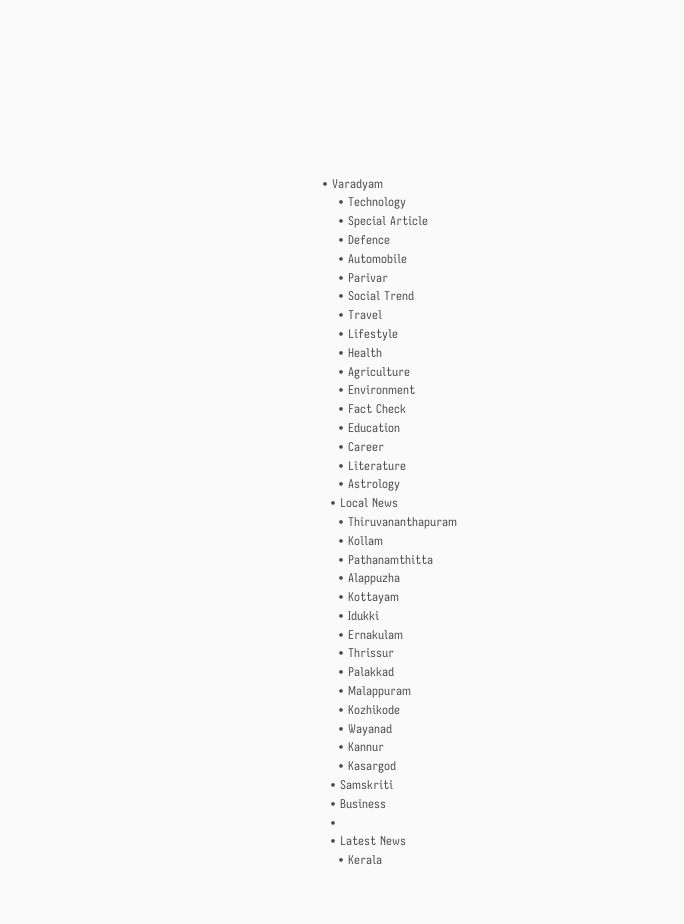• Varadyam
    • Technology
    • Special Article
    • Defence
    • Automobile
    • Parivar
    • Social Trend
    • Travel
    • Lifestyle
    • Health
    • Agriculture
    • Environment
    • Fact Check
    • Education
    • Career
    • Literature
    • Astrology
  • Local News
    • Thiruvananthapuram
    • Kollam
    • Pathanamthitta
    • Alappuzha
    • Kottayam
    • Idukki
    • Ernakulam
    • Thrissur
    • Palakkad
    • Malappuram
    • Kozhikode
    • Wayanad
    • Kannur
    • Kasargod
  • Samskriti
  • Business
  •
  • Latest News
    • Kerala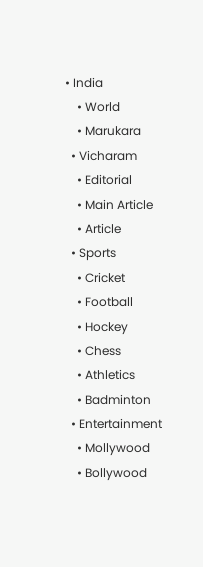• India
    • World
    • Marukara
  • Vicharam
    • Editorial
    • Main Article
    • Article
  • Sports
    • Cricket
    • Football
    • Hockey
    • Chess
    • Athletics
    • Badminton
  • Entertainment
    • Mollywood
    • Bollywood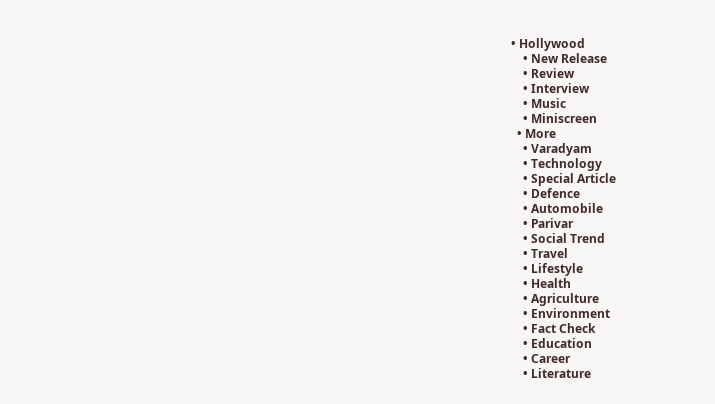• Hollywood
    • New Release
    • Review
    • Interview
    • Music
    • Miniscreen
  • More
    • Varadyam
    • Technology
    • Special Article
    • Defence
    • Automobile
    • Parivar
    • Social Trend
    • Travel
    • Lifestyle
    • Health
    • Agriculture
    • Environment
    • Fact Check
    • Education
    • Career
    • Literature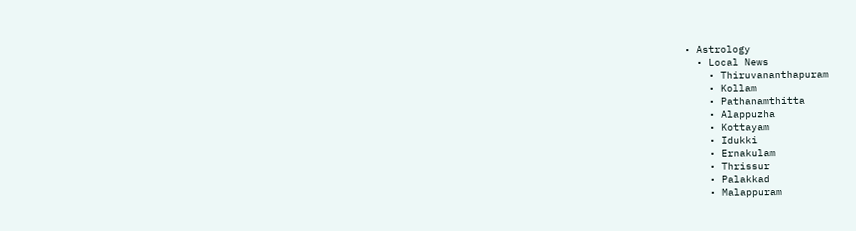• Astrology
  • Local News
    • Thiruvananthapuram
    • Kollam
    • Pathanamthitta
    • Alappuzha
    • Kottayam
    • Idukki
    • Ernakulam
    • Thrissur
    • Palakkad
    • Malappuram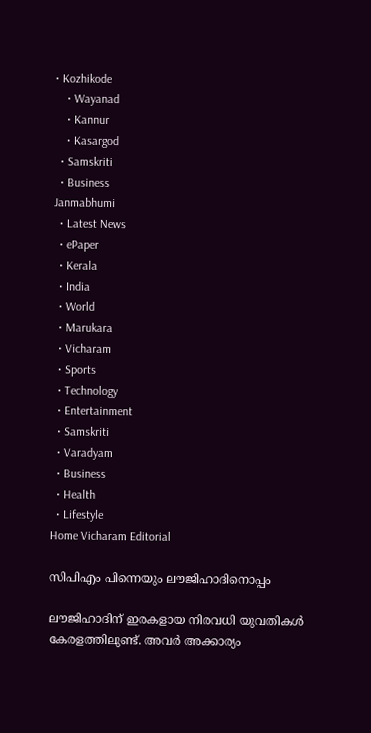• Kozhikode
    • Wayanad
    • Kannur
    • Kasargod
  • Samskriti
  • Business
Janmabhumi
  • Latest News
  • ePaper
  • Kerala
  • India
  • World
  • Marukara
  • Vicharam
  • Sports
  • Technology
  • Entertainment
  • Samskriti
  • Varadyam
  • Business
  • Health
  • Lifestyle
Home Vicharam Editorial

സിപിഎം പിന്നെയും ലൗജിഹാദിനൊപ്പം

ലൗജിഹാദിന് ഇരകളായ നിരവധി യുവതികള്‍ കേരളത്തിലുണ്ട്. അവര്‍ അക്കാര്യം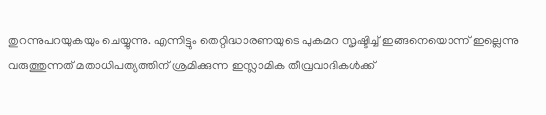തുറന്നുപറയുകയും ചെയ്യുന്നു. എന്നിട്ടും തെറ്റിദ്ധാരണയുടെ പുകമറ സൃഷ്ടിച്ച് ഇങ്ങനെയൊന്ന് ഇല്ലെന്നു വരുത്തുന്നത് മതാധിപത്യത്തിന് ശ്രമിക്കുന്ന ഇസ്ലാമിക തീവ്രവാദികള്‍ക്ക്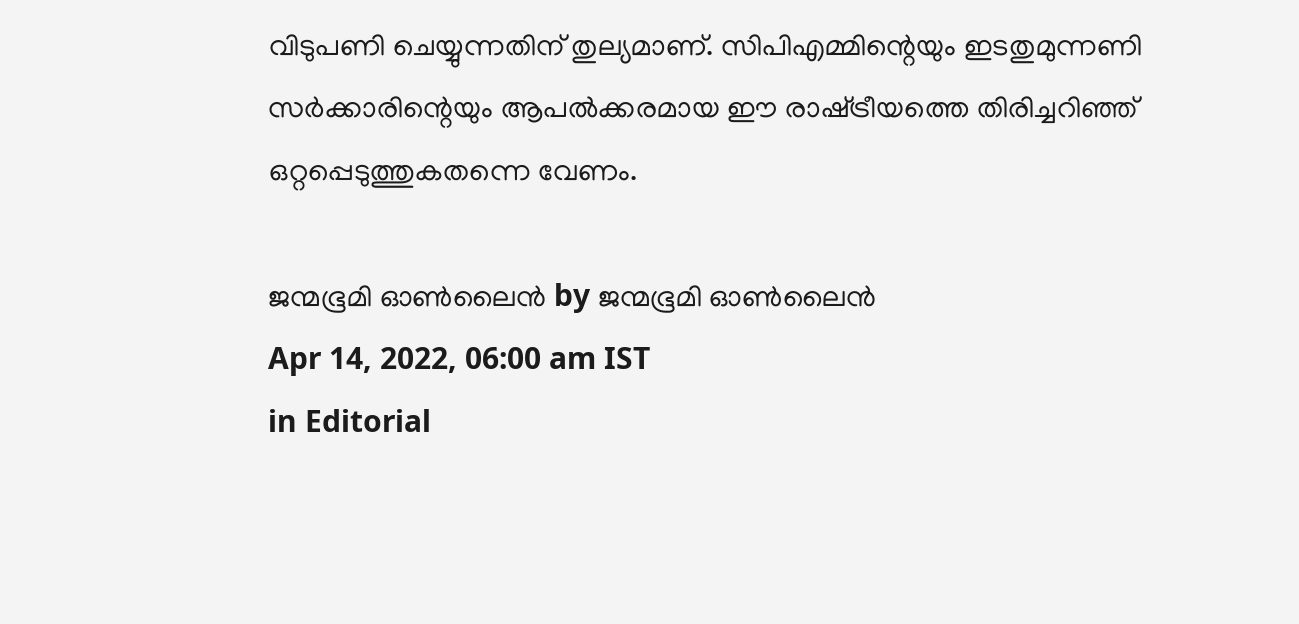വിടുപണി ചെയ്യുന്നതിന് തുല്യമാണ്. സിപിഎമ്മിന്റെയും ഇടതുമുന്നണി സര്‍ക്കാരിന്റെയും ആപല്‍ക്കരമായ ഈ രാഷ്‌ട്രീയത്തെ തിരിച്ചറിഞ്ഞ് ഒറ്റപ്പെടുത്തുകതന്നെ വേണം.

ജന്മഭൂമി ഓണ്‍ലൈന്‍ by ജന്മഭൂമി ഓണ്‍ലൈന്‍
Apr 14, 2022, 06:00 am IST
in Editorial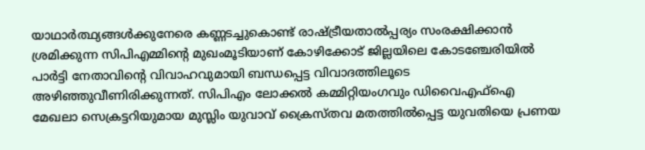യാഥാര്‍ത്ഥ്യങ്ങള്‍ക്കുനേരെ കണ്ണടച്ചുകൊണ്ട് രാഷ്‌ട്രീയതാല്‍പ്പര്യം സംരക്ഷിക്കാന്‍ ശ്രമിക്കുന്ന സിപിഎമ്മിന്റെ മുഖംമൂടിയാണ് കോഴിക്കോട് ജില്ലയിലെ കോടഞ്ചേരിയില്‍ പാര്‍ട്ടി നേതാവിന്റെ വിവാഹവുമായി ബന്ധപ്പെട്ട വിവാദത്തിലൂടെ അഴിഞ്ഞുവീണിരിക്കുന്നത്. സിപിഎം ലോക്കല്‍ കമ്മിറ്റിയംഗവും ഡിവൈഎഫ്ഐ മേഖലാ സെക്രട്ടറിയുമായ മുസ്ലിം യുവാവ് ക്രൈസ്തവ മതത്തില്‍പ്പെട്ട യുവതിയെ പ്രണയ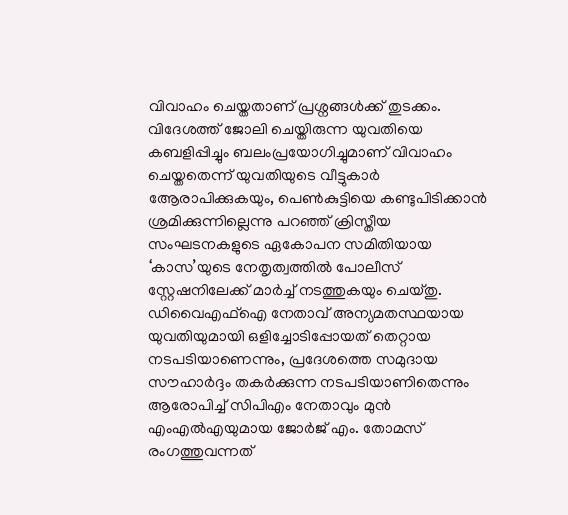വിവാഹം ചെയ്തതാണ് പ്രശ്നങ്ങള്‍ക്ക് തുടക്കം. വിദേശത്ത് ജോലി ചെയ്തിരുന്ന യുവതിയെ കബളിപ്പിച്ചും ബലംപ്രയോഗിച്ചുമാണ് വിവാഹം ചെയ്തതെന്ന് യുവതിയുടെ വീട്ടുകാര്‍ ആേരാപിക്കുകയും, പെണ്‍കുട്ടിയെ കണ്ടുപിടിക്കാന്‍ ശ്രമിക്കുന്നില്ലെന്നു പറഞ്ഞ് ക്രിസ്തീയ സംഘടനകളുടെ ഏകോപന സമിതിയായ ‘കാസ’യുടെ നേതൃത്വത്തില്‍ പോലീസ് സ്റ്റേഷനിലേക്ക് മാര്‍ച്ച് നടത്തുകയും ചെയ്തു. ഡിവൈഎഫ്ഐ നേതാവ് അന്യമതസ്ഥയായ യുവതിയുമായി ഒളിച്ചോടിപ്പോയത് തെറ്റായ നടപടിയാണെന്നും, പ്രദേശത്തെ സമുദായ സൗഹാര്‍ദ്ദം തകര്‍ക്കുന്ന നടപടിയാണിതെന്നും ആരോപിച്ച് സിപിഎം നേതാവും മുന്‍ എംഎല്‍എയുമായ ജോര്‍ജ് എം. തോമസ് രംഗത്തുവന്നത്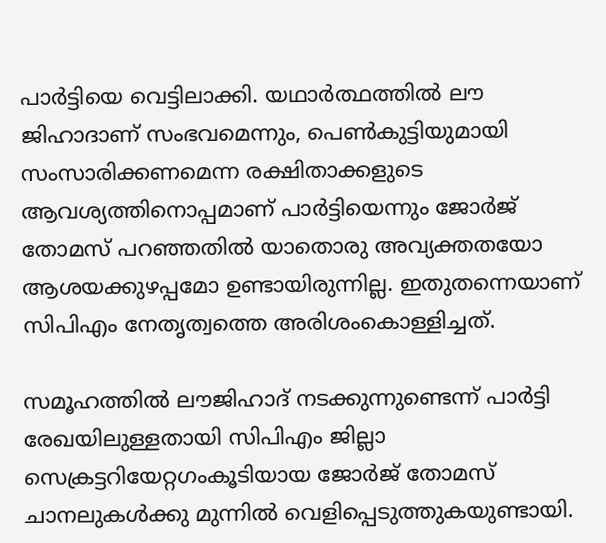പാര്‍ട്ടിയെ വെട്ടിലാക്കി. യഥാര്‍ത്ഥത്തില്‍ ലൗ ജിഹാദാണ് സംഭവമെന്നും, പെണ്‍കുട്ടിയുമായി സംസാരിക്കണമെന്ന രക്ഷിതാക്കളുടെ ആവശ്യത്തിനൊപ്പമാണ് പാര്‍ട്ടിയെന്നും ജോര്‍ജ് തോമസ് പറഞ്ഞതില്‍ യാതൊരു അവ്യക്തതയോ ആശയക്കുഴപ്പമോ ഉണ്ടായിരുന്നില്ല. ഇതുതന്നെയാണ് സിപിഎം നേതൃത്വത്തെ അരിശംകൊള്ളിച്ചത്.

സമൂഹത്തില്‍ ലൗജിഹാദ് നടക്കുന്നുണ്ടെന്ന് പാര്‍ട്ടി രേഖയിലുള്ളതായി സിപിഎം ജില്ലാ സെക്രട്ടറിയേറ്റഗംകൂടിയായ ജോര്‍ജ് തോമസ് ചാനലുകള്‍ക്കു മുന്നില്‍ വെളിപ്പെടുത്തുകയുണ്ടായി.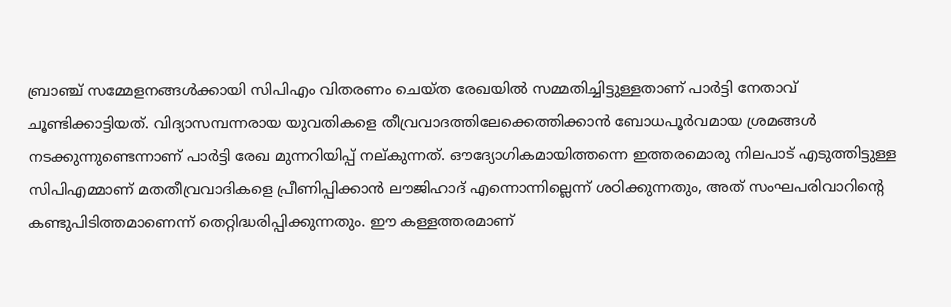ബ്രാഞ്ച് സമ്മേളനങ്ങള്‍ക്കായി സിപിഎം വിതരണം ചെയ്ത രേഖയില്‍ സമ്മതിച്ചിട്ടുള്ളതാണ് പാര്‍ട്ടി നേതാവ് ചൂണ്ടിക്കാട്ടിയത്. വിദ്യാസമ്പന്നരായ യുവതികളെ തീവ്രവാദത്തിലേക്കെത്തിക്കാന്‍ ബോധപൂര്‍വമായ ശ്രമങ്ങള്‍ നടക്കുന്നുണ്ടെന്നാണ് പാര്‍ട്ടി രേഖ മുന്നറിയിപ്പ് നല്കുന്നത്. ഔദ്യോഗികമായിത്തന്നെ ഇത്തരമൊരു നിലപാട് എടുത്തിട്ടുള്ള സിപിഎമ്മാണ് മതതീവ്രവാദികളെ പ്രീണിപ്പിക്കാന്‍ ലൗജിഹാദ് എന്നൊന്നില്ലെന്ന് ശഠിക്കുന്നതും, അത് സംഘപരിവാറിന്റെ കണ്ടുപിടിത്തമാണെന്ന് തെറ്റിദ്ധരിപ്പിക്കുന്നതും. ഈ കള്ളത്തരമാണ്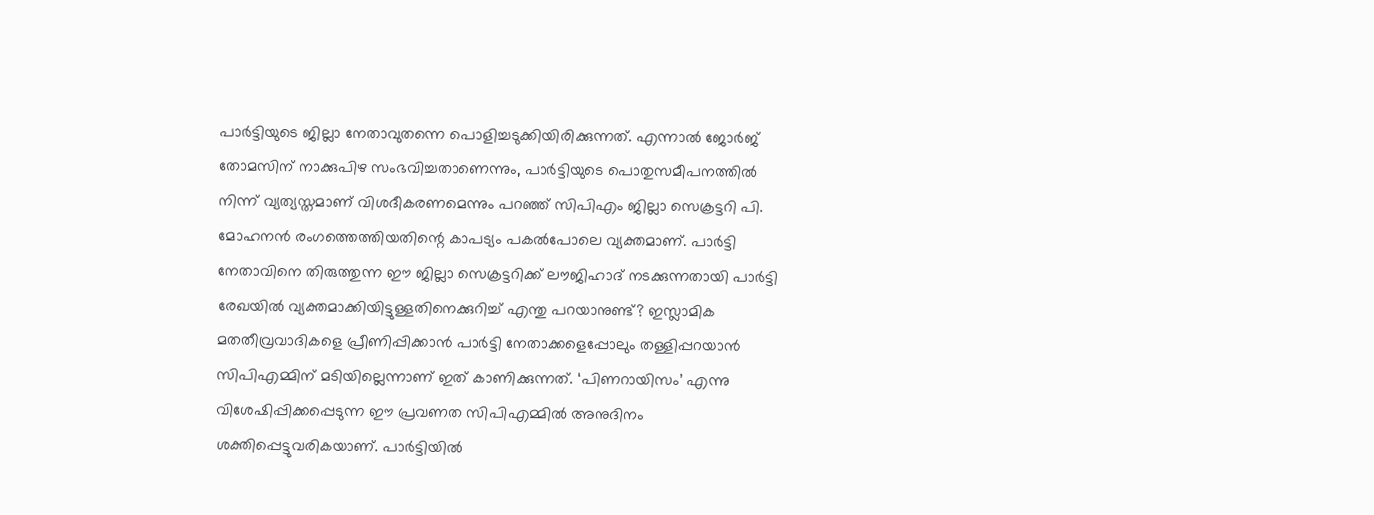പാര്‍ട്ടിയുടെ ജില്ലാ നേതാവുതന്നെ പൊളിച്ചടുക്കിയിരിക്കുന്നത്. എന്നാല്‍ ജോര്‍ജ് തോമസിന് നാക്കുപിഴ സംഭവിച്ചതാണെന്നും, പാര്‍ട്ടിയുടെ പൊതുസമീപനത്തില്‍ നിന്ന് വ്യത്യസ്തമാണ് വിശദീകരണമെന്നും പറഞ്ഞ് സിപിഎം ജില്ലാ സെക്രട്ടറി പി. മോഹനന്‍ രംഗത്തെത്തിയതിന്റെ കാപട്യം പകല്‍പോലെ വ്യക്തമാണ്. പാര്‍ട്ടി നേതാവിനെ തിരുത്തുന്ന ഈ ജില്ലാ സെക്രട്ടറിക്ക് ലൗജിഹാദ് നടക്കുന്നതായി പാര്‍ട്ടി രേഖയില്‍ വ്യക്തമാക്കിയിട്ടുള്ളതിനെക്കുറിച്ച് എന്തു പറയാനുണ്ട്? ഇസ്ലാമിക മതതീവ്രവാദികളെ പ്രീണിപ്പിക്കാന്‍ പാര്‍ട്ടി നേതാക്കളെപ്പോലും തള്ളിപ്പറയാന്‍ സിപിഎമ്മിന് മടിയില്ലെന്നാണ് ഇത് കാണിക്കുന്നത്. ‘പിണറായിസം’ എന്നു വിശേഷിപ്പിക്കപ്പെടുന്ന ഈ പ്രവണത സിപിഎമ്മില്‍ അനുദിനം ശക്തിപ്പെട്ടുവരികയാണ്. പാര്‍ട്ടിയില്‍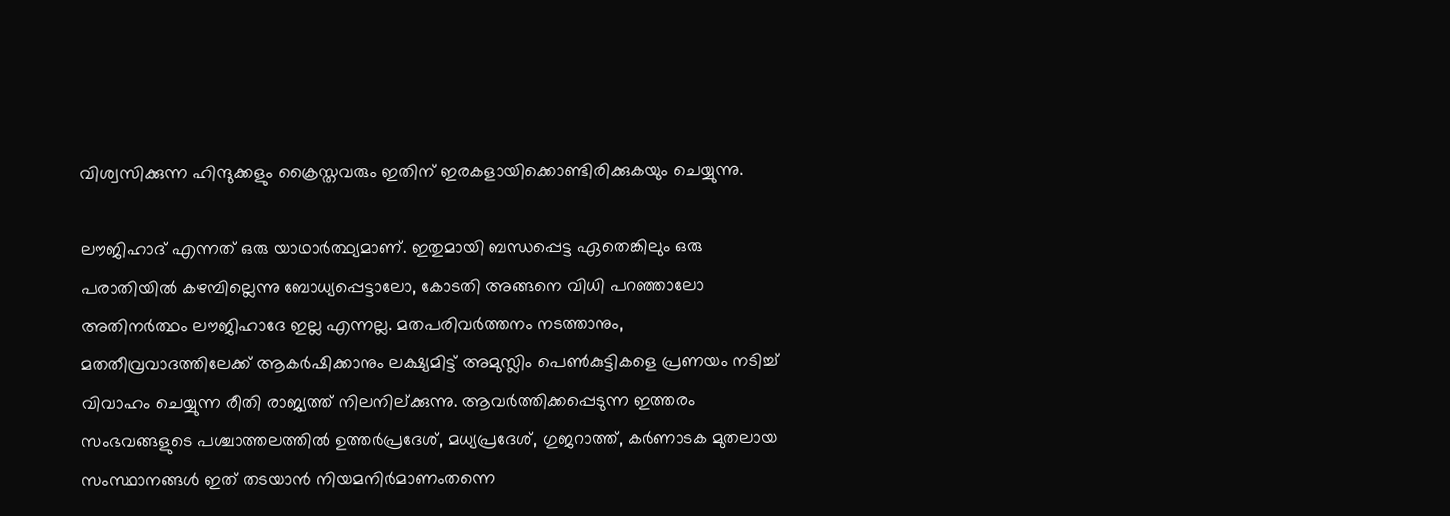വിശ്വസിക്കുന്ന ഹിന്ദുക്കളും ക്രൈസ്തവരും ഇതിന് ഇരകളായിക്കൊണ്ടിരിക്കുകയും ചെയ്യുന്നു.

ലൗജിഹാദ് എന്നത് ഒരു യാഥാര്‍ത്ഥ്യമാണ്. ഇതുമായി ബന്ധപ്പെട്ട ഏതെങ്കിലും ഒരു പരാതിയില്‍ കഴമ്പില്ലെന്നു ബോധ്യപ്പെട്ടാലോ, കോടതി അങ്ങനെ വിധി പറഞ്ഞാലോ അതിനര്‍ത്ഥം ലൗജിഹാദേ ഇല്ല എന്നല്ല. മതപരിവര്‍ത്തനം നടത്താനും, മതതീവ്രവാദത്തിലേക്ക് ആകര്‍ഷിക്കാനും ലക്ഷ്യമിട്ട് അമുസ്ലിം പെണ്‍കുട്ടികളെ പ്രണയം നടിച്ച് വിവാഹം ചെയ്യുന്ന രീതി രാജ്യത്ത് നിലനില്ക്കുന്നു. ആവര്‍ത്തിക്കപ്പെടുന്ന ഇത്തരം സംഭവങ്ങളുടെ പശ്ചാത്തലത്തില്‍ ഉത്തര്‍പ്രദേശ്, മധ്യപ്രദേശ്, ഗുജറാത്ത്, കര്‍ണാടക മുതലായ സംസ്ഥാനങ്ങള്‍ ഇത് തടയാന്‍ നിയമനിര്‍മാണംതന്നെ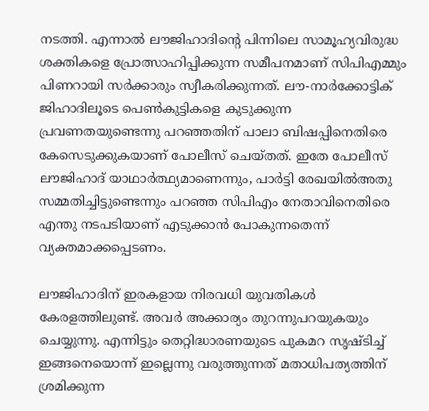നടത്തി. എന്നാല്‍ ലൗജിഹാദിന്റെ പിന്നിലെ സാമൂഹ്യവിരുദ്ധ ശക്തികളെ പ്രോത്സാഹിപ്പിക്കുന്ന സമീപനമാണ് സിപിഎമ്മും പിണറായി സര്‍ക്കാരും സ്വീകരിക്കുന്നത്. ലൗ-നാര്‍ക്കോട്ടിക് ജിഹാദിലൂടെ പെണ്‍കുട്ടികളെ കുടുക്കുന്ന പ്രവണതയുണ്ടെന്നു പറഞ്ഞതിന് പാലാ ബിഷപ്പിനെതിരെ കേസെടുക്കുകയാണ് പോലീസ് ചെയ്തത്. ഇതേ പോലീസ് ലൗജിഹാദ് യാഥാര്‍ത്ഥ്യമാണെന്നും, പാര്‍ട്ടി രേഖയില്‍അതു സമ്മതിച്ചിട്ടുണ്ടെന്നും പറഞ്ഞ സിപിഎം നേതാവിനെതിരെ എന്തു നടപടിയാണ് എടുക്കാന്‍ പോകുന്നതെന്ന് വ്യക്തമാക്കപ്പെടണം.

ലൗജിഹാദിന് ഇരകളായ നിരവധി യുവതികള്‍ കേരളത്തിലുണ്ട്. അവര്‍ അക്കാര്യം തുറന്നുപറയുകയും ചെയ്യുന്നു. എന്നിട്ടും തെറ്റിദ്ധാരണയുടെ പുകമറ സൃഷ്ടിച്ച് ഇങ്ങനെയൊന്ന് ഇല്ലെന്നു വരുത്തുന്നത് മതാധിപത്യത്തിന് ശ്രമിക്കുന്ന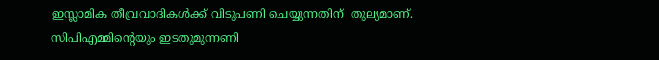ഇസ്ലാമിക തീവ്രവാദികള്‍ക്ക് വിടുപണി ചെയ്യുന്നതിന്  തുല്യമാണ്. സിപിഎമ്മിന്റെയും ഇടതുമുന്നണി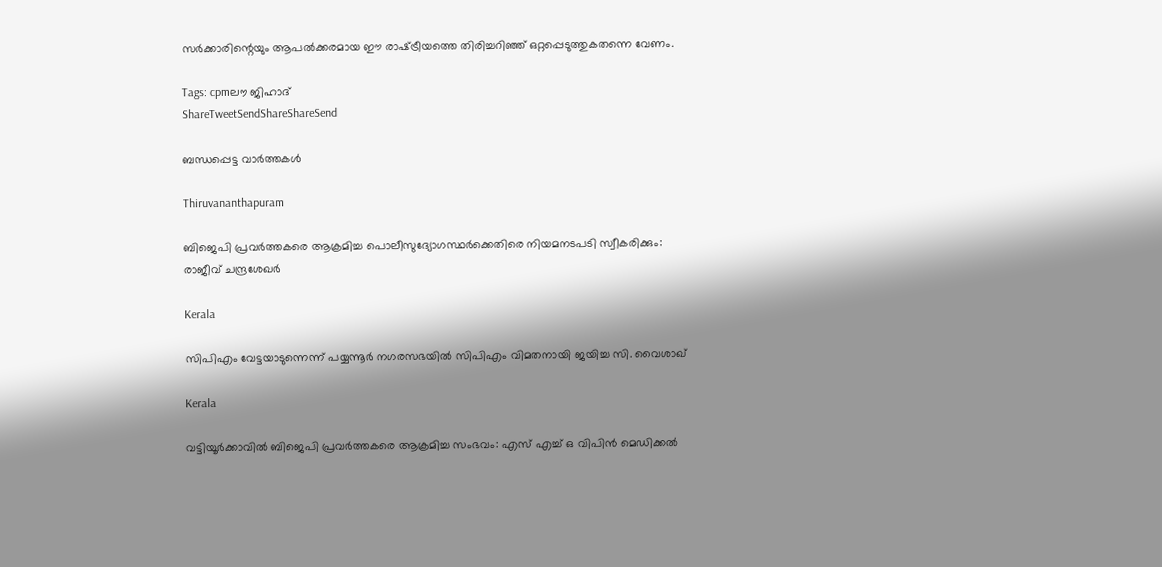സര്‍ക്കാരിന്റെയും ആപല്‍ക്കരമായ ഈ രാഷ്‌ട്രീയത്തെ തിരിച്ചറിഞ്ഞ് ഒറ്റപ്പെടുത്തുകതന്നെ വേണം.

Tags: cpmലൗ ജിഹാദ്
ShareTweetSendShareShareSend

ബന്ധപ്പെട്ട വാര്‍ത്തകള്‍

Thiruvananthapuram

ബിജെപി പ്രവര്‍ത്തകരെ ആക്രമിച്ച പൊലീസുദ്യോഗസ്ഥര്‍ക്കെതിരെ നിയമനടപടി സ്വീകരിക്കും: രാജീവ് ചന്ദ്രശേഖര്‍

Kerala

സിപിഎം വേട്ടയാടുന്നെന്ന് പയ്യന്നൂര്‍ നഗരസഭയില്‍ സിപിഎം വിമതനായി ജയിച്ച സി. വൈശാഖ്

Kerala

വട്ടിയൂര്‍ക്കാവില്‍ ബിജെപി പ്രവര്‍ത്തകരെ ആക്രമിച്ച സംഭവം: എസ് എച്ച് ഒ വിപിന്‍ മെഡിക്കല്‍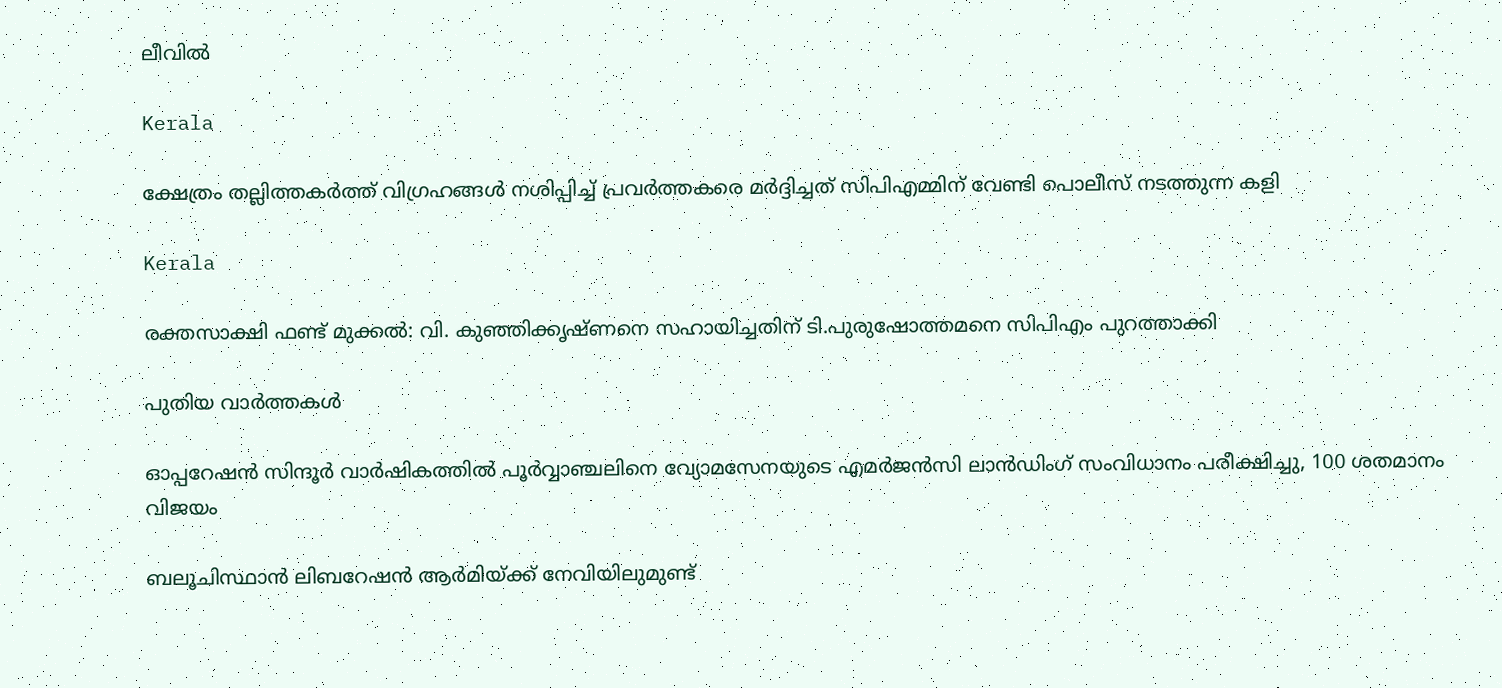ലീവില്‍

Kerala

ക്ഷേത്രം തല്ലിത്തകര്‍ത്ത് വിഗ്രഹങ്ങള്‍ നശിപ്പിച്ച് പ്രവര്‍ത്തകരെ മര്‍ദ്ദിച്ചത് സിപിഎമ്മിന് വേണ്ടി പൊലീസ് നടത്തുന്ന കളി

Kerala

രക്തസാക്ഷി ഫണ്ട് മുക്കൽ: വി. കുഞ്ഞിക്കൃഷ്ണനെ സഹായിച്ചതിന് ടി.പുരുഷോത്തമനെ സിപിഎം പുറത്താക്കി

പുതിയ വാര്‍ത്തകള്‍

ഓപ്പറേഷന്‍ സിന്ദൂര്‍ വാര്‍ഷികത്തില്‍ പൂര്‍വ്വാഞ്ചലിനെ വ്യോമസേനയുടെ എമര്‍ജന്‍സി ലാന്‍ഡിംഗ് സംവിധാനം പരീക്ഷിച്ചു, 100 ശതമാനം വിജയം

ബലൂചിസ്ഥാന്‍ ലിബറേഷന്‍ ആര്‍മിയ്‌ക്ക് നേവിയിലുമുണ്ട്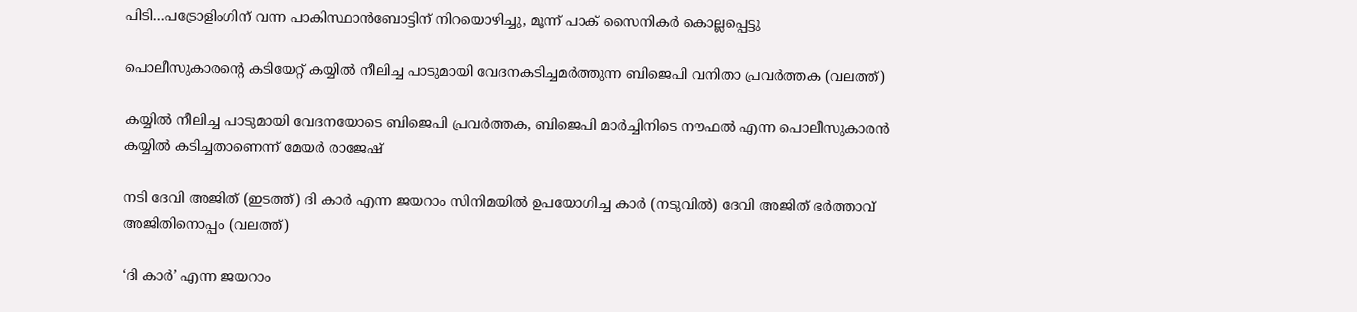പിടി…പട്രോളിംഗിന് വന്ന പാകിസ്ഥാന്‍ബോട്ടിന് നിറയൊഴിച്ചു, മൂന്ന് പാക് സൈനികര്‍ കൊല്ലപ്പെട്ടു

പൊലീസുകാരന്‍റെ കടിയേറ്റ് കയ്യില്‍ നീലിച്ച പാടുമായി വേദനകടിച്ചമര്‍ത്തുന്ന ബിജെപി വനിതാ പ്രവര്‍ത്തക (വലത്ത്)

കയ്യില്‍ നീലിച്ച പാടുമായി വേദനയോടെ ബിജെപി പ്രവര്‍ത്തക, ബിജെപി മാര്‍ച്ചിനിടെ നൗഫല്‍ എന്ന പൊലീസുകാരന്‍ കയ്യില്‍ കടിച്ചതാണെന്ന് മേയര്‍ രാജേഷ്

നടി ദേവി അജിത് (ഇടത്ത്) ദി കാര്‍ എന്ന ജയറാം സിനിമയില്‍ ഉപയോഗിച്ച കാര്‍ (നടുവില്‍) ദേവി അജിത് ഭര്‍ത്താവ് അജിതിനൊപ്പം (വലത്ത്)

‘ദി കാർ’ എന്ന ജയറാം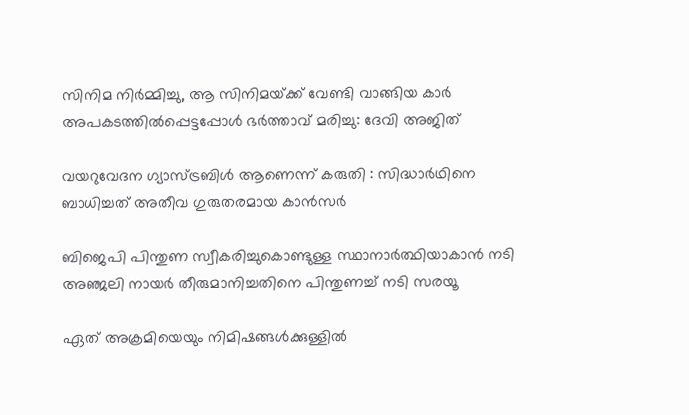സിനിമ നിർമ്മിച്ചു, ആ സിനിമയ്‌ക്ക് വേണ്ടി വാങ്ങിയ കാര്‍ അപകടത്തില്‍പ്പെട്ടപ്പോള്‍ ഭര്‍ത്താവ് മരിച്ചു: ദേവി അജിത്

വയറുവേദന ഗ്യാസ്ട്രബിൾ ആണെന്ന് കരുതി : സിദ്ധാർഥിനെ ബാധിച്ചത് അതീവ ഗുരുതരമായ കാൻസർ

ബിജെപി പിന്തുണ സ്വീകരിച്ചുകൊണ്ടുള്ള സ്ഥാനാര്‍ത്ഥിയാകാന്‍ നടി അഞ്ജലി നായര്‍ തീരുമാനിച്ചതിനെ പിന്തുണച്ച് നടി സരയൂ

ഏത് അക്രമിയെയും നിമിഷങ്ങൾക്കുള്ളിൽ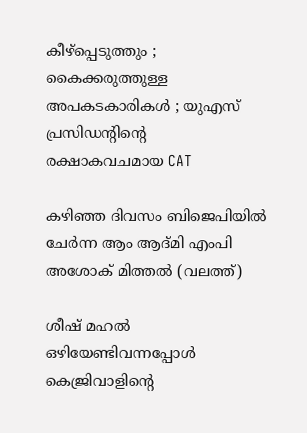കീഴ്പ്പെടുത്തും ; കൈക്കരുത്തുള്ള അപകടകാരികൾ ; യുഎസ് പ്രസിഡന്റിന്റെ രക്ഷാകവചമായ CAT

കഴിഞ്ഞ ദിവസം ബിജെപിയില്‍ ചേര്‍ന്ന ആം ആദ്മി എംപി അശോക് മിത്തല്‍ (വലത്ത്)

ശീഷ് മഹല്‍ ഒഴിയേണ്ടിവന്നപ്പോള്‍ കെജ്രിവാളിന്റെ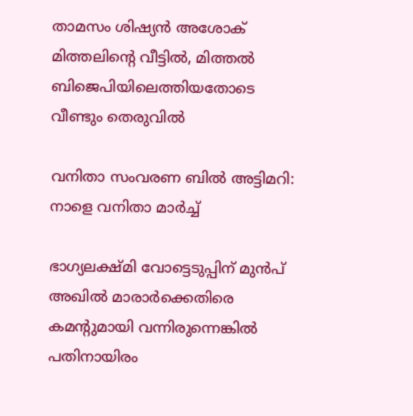താമസം ശിഷ്യന്‍ അശോക് മിത്തലിന്റെ വീട്ടില്‍, മിത്തല്‍ ബിജെപിയിലെത്തിയതോടെ വീണ്ടും തെരുവില്‍

വനിതാ സംവരണ ബിൽ അട്ടിമറി: നാളെ വനിതാ മാർച്ച്

ഭാഗ്യലക്ഷ്മി വോട്ടെടുപ്പിന് മുന്‍പ് അഖില്‍ മാരാര്‍ക്കെതിരെ കമന്‍റുമായി വന്നിരുന്നെങ്കില്‍ പതിനായിരം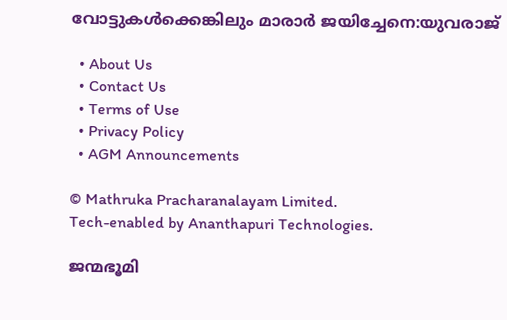വോട്ടുകള്‍ക്കെങ്കിലും മാരാര്‍ ജയിച്ചേനെ:യുവരാജ്

  • About Us
  • Contact Us
  • Terms of Use
  • Privacy Policy
  • AGM Announcements

© Mathruka Pracharanalayam Limited.
Tech-enabled by Ananthapuri Technologies.

ജന്മഭൂമി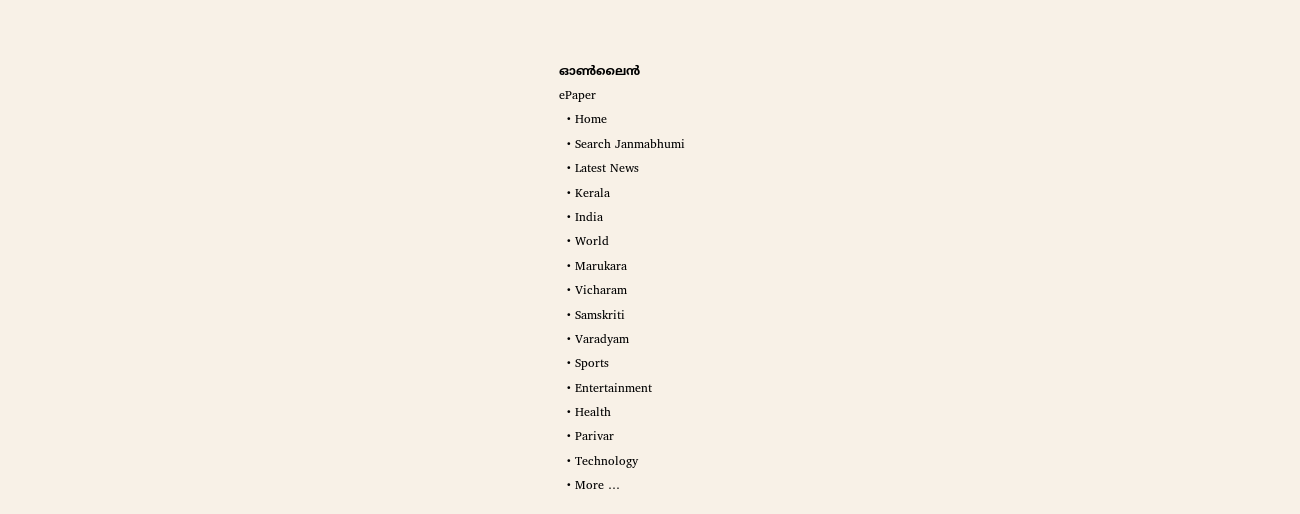ഓണ്‍ലൈന്‍
ePaper
  • Home
  • Search Janmabhumi
  • Latest News
  • Kerala
  • India
  • World
  • Marukara
  • Vicharam
  • Samskriti
  • Varadyam
  • Sports
  • Entertainment
  • Health
  • Parivar
  • Technology
  • More …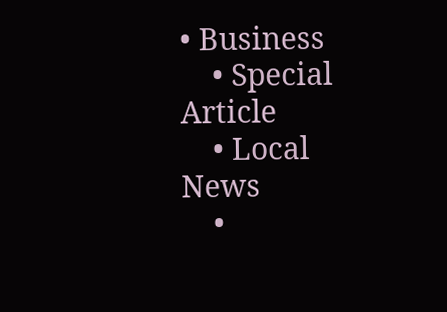• Business
    • Special Article
    • Local News
    •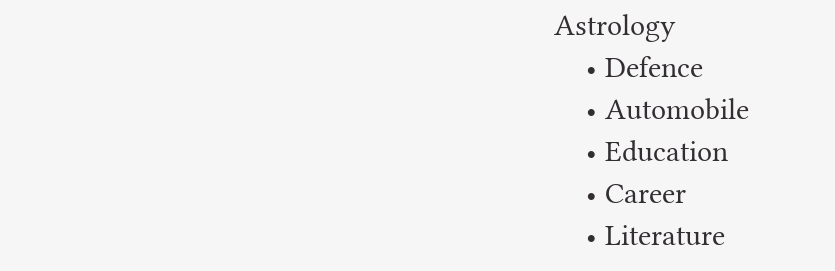Astrology
    • Defence
    • Automobile
    • Education
    • Career
    • Literature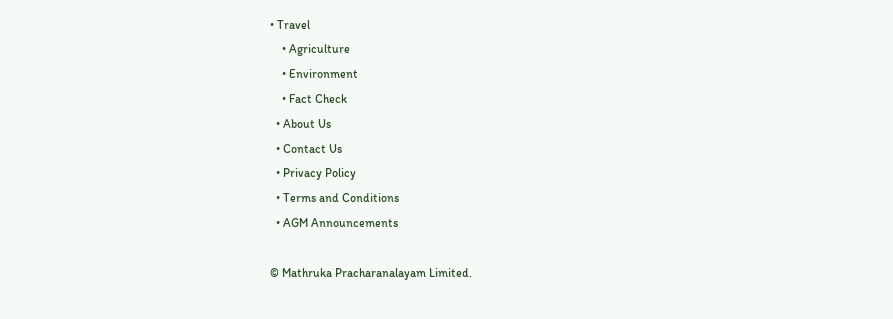• Travel
    • Agriculture
    • Environment
    • Fact Check
  • About Us
  • Contact Us
  • Privacy Policy
  • Terms and Conditions
  • AGM Announcements

© Mathruka Pracharanalayam Limited.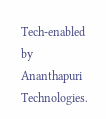Tech-enabled by Ananthapuri Technologies.